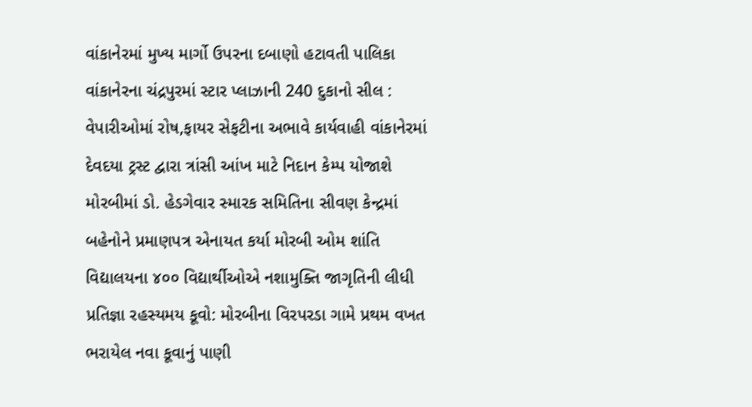વાંકાનેરમાં મુખ્ય માર્ગો ઉપરના દબાણો હટાવતી પાલિકા વાંકાનેરના ચંદ્રપુરમાં સ્ટાર પ્લાઝાની 240 દુકાનો સીલ : વેપારીઓમાં રોષ,ફાયર સેફટીના અભાવે કાર્યવાહી વાંકાનેરમાં દેવદયા ટ્રસ્ટ દ્વારા ત્રાંસી આંખ માટે નિદાન કેમ્પ યોજાશે મોરબીમાં ડો. હેડગેવાર સ્મારક સમિતિના સીવણ કેન્દ્રમાં બહેનોને પ્રમાણપત્ર એનાયત કર્યા મોરબી ઓમ શાંતિ વિદ્યાલયના ૪૦૦ વિદ્યાર્થીઓએ નશામુક્તિ જાગૃતિની લીધી પ્રતિજ્ઞા રહસ્યમય કૂવો: મોરબીના વિરપરડા ગામે પ્રથમ વખત ભરાયેલ નવા કૂવાનું પાણી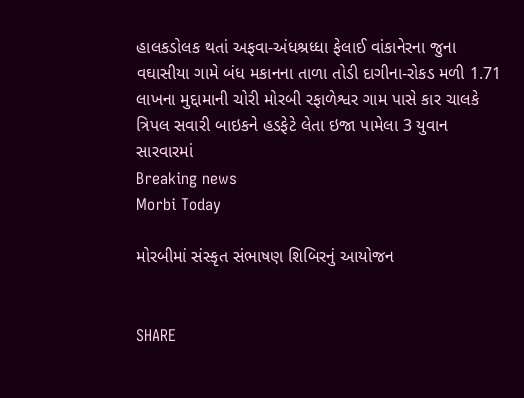હાલકડોલક થતાં અફવા-અંધશ્રધ્ધા ફેલાઈ વાંકાનેરના જુના વઘાસીયા ગામે બંધ મકાનના તાળા તોડી દાગીના-રોકડ મળી 1.71 લાખના મુદ્દામાની ચોરી મોરબી રફાળેશ્વર ગામ પાસે કાર ચાલકે ત્રિપલ સવારી બાઇકને હડફેટે લેતા ઇજા પામેલા 3 યુવાન સારવારમાં
Breaking news
Morbi Today

મોરબીમાં સંસ્કૃત સંભાષણ શિબિરનું આયોજન


SHARE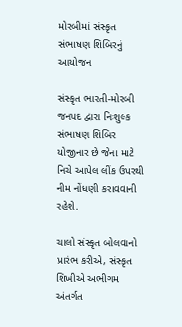મોરબીમાં સંસ્કૃત સંભાષણ શિબિરનું આયોજન

સંસ્કૃત ભારતી-મોરબી જનપદ દ્વારા નિઃશુલ્ક સંભાષણ શિબિર યોજીનાર છે જેના માટે નિચે આપેલ લીંક ઉપરથી નીમ નોંધણી કરાવવાની રહેશે.

ચાલો સંસ્કૃત બોલવાનો પ્રારંભ કરીએ, સંસ્કૃત શિખીએ અભીગમ અંતર્ગત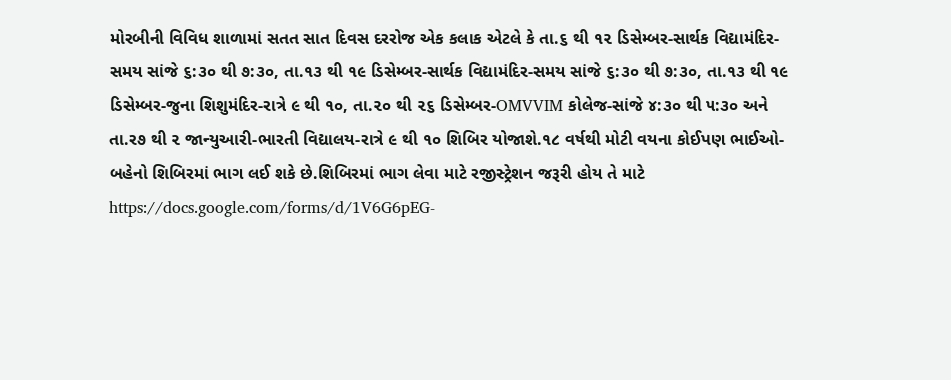મોરબીની વિવિધ શાળામાં સતત સાત દિવસ દરરોજ એક કલાક એટલે કે તા.૬ થી ૧૨ ડિસેમ્બર-સાર્થક વિદ્યામંદિર-સમય સાંજે ૬:૩૦ થી ૭:૩૦, તા.૧૩ થી ૧૯ ડિસેમ્બર-સાર્થક વિદ્યામંદિર-સમય સાંજે ૬:૩૦ થી ૭:૩૦, તા.૧૩ થી ૧૯ ડિસેમ્બર-જુના શિશુમંદિર-રાત્રે ૯ થી ૧૦, તા.૨૦ થી ૨૬ ડિસેમ્બર-OMVVIM કોલેજ-સાંજે ૪:૩૦ થી ૫:૩૦ અને તા.ર૭ થી ૨ જાન્યુઆરી-ભારતી વિદ્યાલય-રાત્રે ૯ થી ૧૦ શિબિર યોજાશે.૧૮ વર્ષથી મોટી વયના કોઈપણ ભાઈઓ-બહેનો શિબિરમાં ભાગ લઈ શકે છે.શિબિરમાં ભાગ લેવા માટે રજીસ્ટ્રેશન જરૂરી હોય તે માટે https://docs.google.com/forms/d/1V6G6pEG-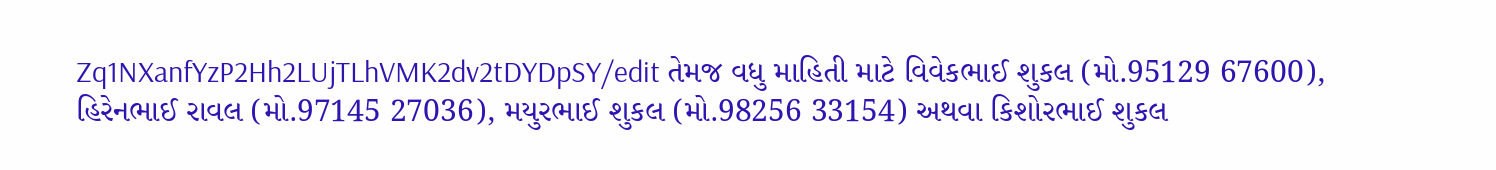Zq1NXanfYzP2Hh2LUjTLhVMK2dv2tDYDpSY/edit તેમજ વધુ માહિતી માટે વિવેકભાઈ શુકલ (મો.95129 67600), હિરેનભાઈ રાવલ (મો.97145 27036), મયુરભાઈ શુકલ (મો.98256 33154) અથવા કિશોરભાઈ શુકલ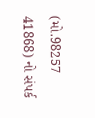(મો.98257 41868) નો સંપર્ક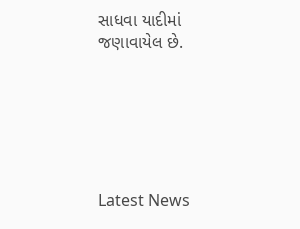સાધવા યાદીમાં જણાવાયેલ છે.






Latest News